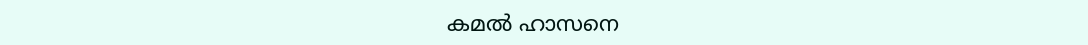കമൽ ഹാസനെ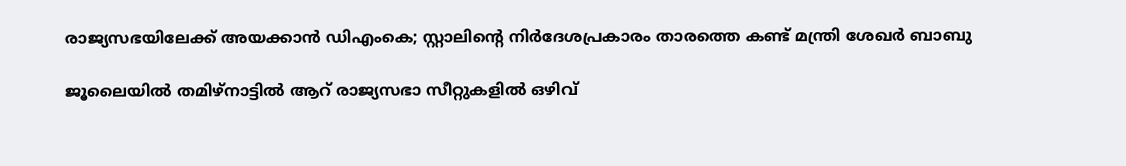രാജ്യസഭയിലേക്ക് അയക്കാൻ ഡിഎംകെ; സ്റ്റാലിന്റെ നിർദേശപ്രകാരം താരത്തെ കണ്ട് മന്ത്രി ശേഖര്‍ ബാബു

ജൂലൈയിൽ തമിഴ്നാട്ടിൽ ആറ് രാജ്യസഭാ സീറ്റുകളിൽ ഒഴിവ്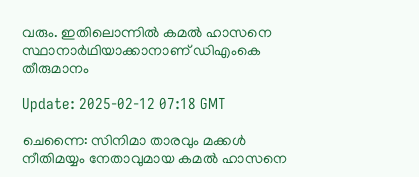വരും. ഇതിലൊന്നിൽ കമൽ ഹാസനെ സ്ഥാനാർഥിയാക്കാനാണ് ഡിഎംകെ തീരുമാനം

Update: 2025-02-12 07:18 GMT

ചെന്നൈ: സിനിമാ താരവും മക്കൾ നീതിമയ്യം നേതാവുമായ കമൽ ഹാസനെ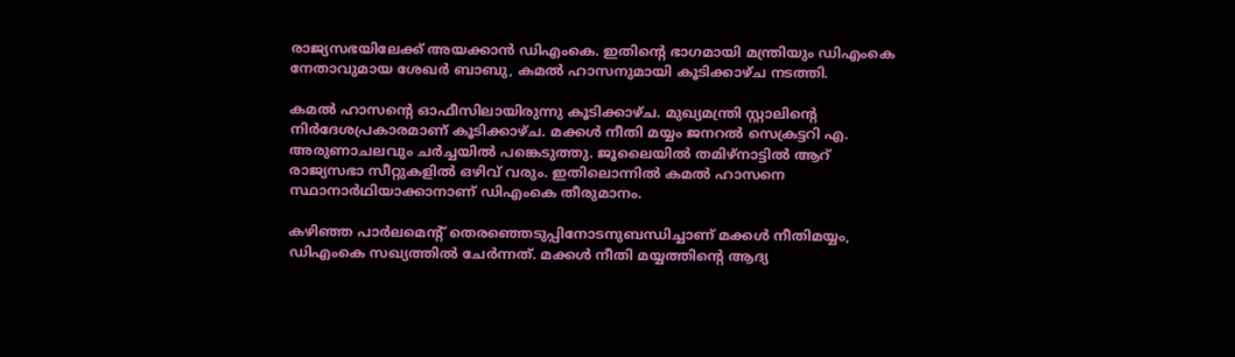രാജ്യസഭയിലേക്ക് അയക്കാൻ ഡിഎംകെ. ഇതിന്റെ ഭാഗമായി മന്ത്രിയും ഡിഎംകെ നേതാവുമായ ശേഖർ ബാബു, കമൽ ഹാസനുമായി കൂടിക്കാഴ്ച നടത്തി.

കമല്‍ ഹാസന്റെ ഓഫീസിലായിരുന്നു കൂടിക്കാഴ്ച. മുഖ്യമന്ത്രി സ്റ്റാലിന്റെ നിർദേശപ്രകാരമാണ് കൂടിക്കാഴ്ച. മക്കള്‍ നീതി മയ്യം ജനറല്‍ സെക്രട്ടറി എ. അരുണാചലവും ചര്‍ച്ചയില്‍ പങ്കെടുത്തു. ജൂലൈയിൽ തമിഴ്നാട്ടിൽ ആറ് രാജ്യസഭാ സീറ്റുകളിൽ ഒഴിവ് വരും. ഇതിലൊന്നിൽ കമൽ ഹാസനെ സ്ഥാനാർഥിയാക്കാനാണ് ഡിഎംകെ തീരുമാനം.

കഴിഞ്ഞ പാർലമെന്റ് തെരഞ്ഞെടുപ്പിനോടനുബന്ധിച്ചാണ് മക്കൾ നീതിമയ്യം, ഡിഎംകെ സഖ്യത്തിൽ ചേർന്നത്. മക്കള്‍ നീതി മയ്യത്തിന്റെ ആദ്യ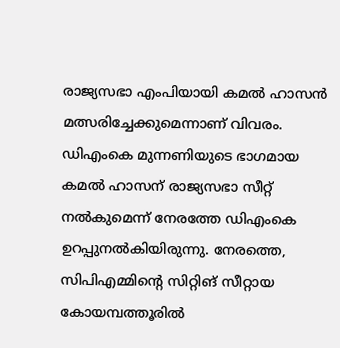രാജ്യസഭാ എംപിയായി കമല്‍ ഹാസന്‍ മത്സരിച്ചേക്കുമെന്നാണ് വിവരം. ഡിഎംകെ മുന്നണിയുടെ ഭാഗമായ കമല്‍ ഹാസന് രാജ്യസഭാ സീറ്റ് നല്‍കുമെന്ന് നേരത്തേ ഡിഎംകെ ഉറപ്പുനല്‍കിയിരുന്നു. നേരത്തെ, സിപിഎമ്മിന്റെ സിറ്റിങ് സീറ്റായ കോയമ്പത്തൂരില്‍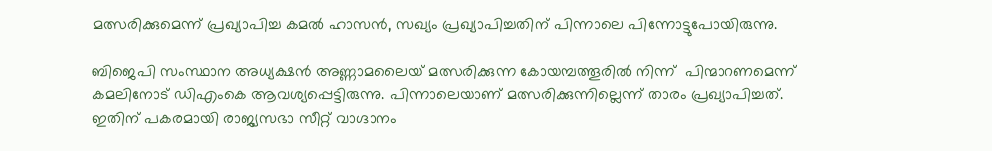മത്സരിക്കുമെന്ന് പ്രഖ്യാപിച്ച കമല്‍ ഹാസന്‍, സഖ്യം പ്രഖ്യാപിച്ചതിന് പിന്നാലെ പിന്നോട്ടുപോയിരുന്നു.

ബിജെപി സംസ്ഥാന അധ്യക്ഷൻ അണ്ണാമലൈയ്‌ മത്സരിക്കുന്ന കോയമ്പത്തൂരിൽ നിന്ന്  പിന്മാറണമെന്ന് കമലിനോട് ഡിഎംകെ ആവശ്യപ്പെട്ടിരുന്നു. പിന്നാലെയാണ് മത്സരിക്കുന്നില്ലെന്ന് താരം പ്രഖ്യാപിച്ചത്. ഇതിന് പകരമായി രാജ്യസഭാ സീറ്റ് വാഗ്ദാനം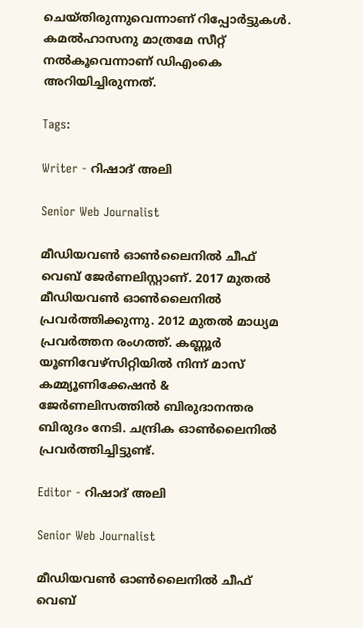ചെയ്തിരുന്നുവെന്നാണ് റിപ്പോര്‍ട്ടുകള്‍. കമൽഹാസനു മാത്രമേ സീറ്റ് നൽകൂവെന്നാണ് ഡിഎംകെ അറിയിച്ചിരുന്നത്.

Tags:

Writer - റിഷാദ് അലി

Senior Web Journalist

മീഡിയവൺ ഓൺലൈനിൽ ചീഫ് വെബ് ജേർണലിസ്റ്റാണ്. 2017 മുതൽ മീഡിയവൺ ഓൺലൈനിൽ പ്രവർത്തിക്കുന്നു. 2012 മുതൽ മാധ്യമ പ്രവർത്തന രംഗത്ത്. കണ്ണൂര്‍ യൂണിവേഴ്‌സിറ്റിയിൽ നിന്ന് മാസ് കമ്മ്യൂണിക്കേഷന്‍ & ജേര്‍ണലിസത്തില്‍ ബിരുദാനന്തര ബിരുദം നേടി. ചന്ദ്രിക ഓണ്‍ലൈനില്‍ പ്രവര്‍ത്തിച്ചിട്ടുണ്ട്.

Editor - റിഷാദ് അലി

Senior Web Journalist

മീഡിയവൺ ഓൺലൈനിൽ ചീഫ് വെബ്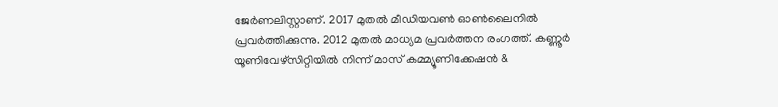ജേർണലിസ്റ്റാണ്. 2017 മുതൽ മീഡിയവൺ ഓൺലൈനിൽ പ്രവർത്തിക്കുന്നു. 2012 മുതൽ മാധ്യമ പ്രവർത്തന രംഗത്ത്. കണ്ണൂര്‍ യൂണിവേഴ്‌സിറ്റിയിൽ നിന്ന് മാസ് കമ്മ്യൂണിക്കേഷന്‍ &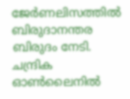ജേര്‍ണലിസത്തില്‍ ബിരുദാനന്തര ബിരുദം നേടി. ചന്ദ്രിക ഓണ്‍ലൈനില്‍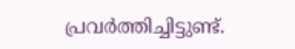പ്രവര്‍ത്തിച്ചിട്ടുണ്ട്.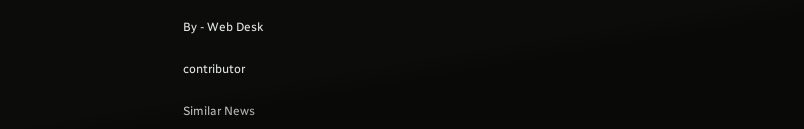By - Web Desk

contributor

Similar News